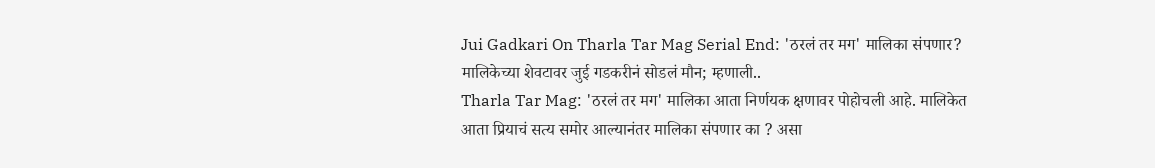Jui Gadkari On Tharla Tar Mag Serial End: 'ठरलं तर मग' मालिका संपणार? मालिकेच्या शेवटावर जुई गडकरीनं सोडलं मौन; म्हणाली..
Tharla Tar Mag: 'ठरलं तर मग' मालिका आता निर्णयक क्षणावर पोहोचली आहे. मालिकेत आता प्रियाचं सत्य समोर आल्यानंतर मालिका संपणार का ? असा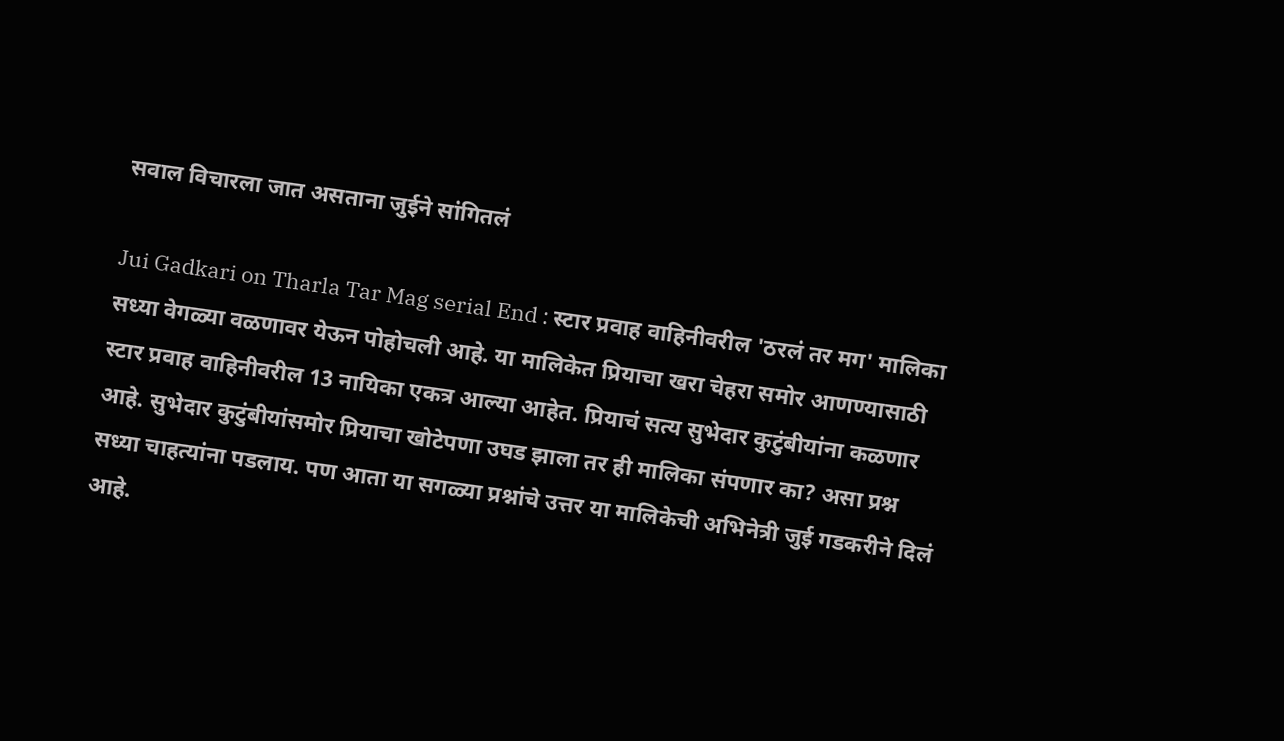सवाल विचारला जात असताना जुईने सांगितलं

Jui Gadkari on Tharla Tar Mag serial End : स्टार प्रवाह वाहिनीवरील 'ठरलं तर मग' मालिका सध्या वेगळ्या वळणावर येऊन पोहोचली आहे. या मालिकेत प्रियाचा खरा चेहरा समोर आणण्यासाठी स्टार प्रवाह वाहिनीवरील 13 नायिका एकत्र आल्या आहेत. प्रियाचं सत्य सुभेदार कुटुंबीयांना कळणार आहे. सुभेदार कुटुंबीयांसमोर प्रियाचा खोटेपणा उघड झाला तर ही मालिका संपणार का? असा प्रश्न सध्या चाहत्यांना पडलाय. पण आता या सगळ्या प्रश्नांचे उत्तर या मालिकेची अभिनेत्री जुई गडकरीने दिलं आहे.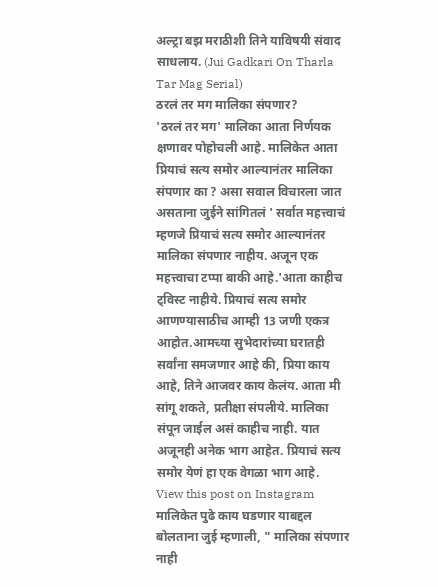अल्ट्रा बझ मराठीशी तिने याविषयी संवाद साधलाय. (Jui Gadkari On Tharla Tar Mag Serial)
ठरलं तर मग मालिका संपणार?
'ठरलं तर मग' मालिका आता निर्णयक क्षणावर पोहोचली आहे. मालिकेत आता प्रियाचं सत्य समोर आल्यानंतर मालिका संपणार का ? असा सवाल विचारला जात असताना जुईने सांगितलं ' सर्वात महत्त्वाचं म्हणजे प्रियाचं सत्य समोर आल्यानंतर मालिका संपणार नाहीय. अजून एक महत्त्वाचा टप्पा बाकी आहे.'आता काहीच ट्विस्ट नाहीये. प्रियाचं सत्य समोर आणण्यासाठीच आम्ही 13 जणी एकत्र आहोत.आमच्या सुभेदारांच्या घरातही सर्वांना समजणार आहे की, प्रिया काय आहे, तिने आजवर काय केलंय. आता मी सांगू शकते, प्रतीक्षा संपलीये. मालिका संपून जाईल असं काहीच नाही. यात अजूनही अनेक भाग आहेत. प्रियाचं सत्य समोर येणं हा एक वेगळा भाग आहे.
View this post on Instagram
मालिकेत पुढे काय घडणार याबद्दल बोलताना जुई म्हणाली, " मालिका संपणार नाही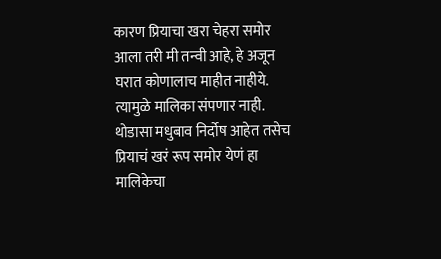कारण प्रियाचा खरा चेहरा समोर आला तरी मी तन्वी आहे, हे अजून घरात कोणालाच माहीत नाहीये. त्यामुळे मालिका संपणार नाही. थोडासा मधुबाव निर्दोष आहेत तसेच प्रियाचं खरं रूप समोर येणं हा मालिकेचा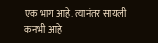एक भाग आहे. त्यानंतर सायली कनभी आहे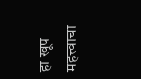हा खूप महत्त्वाचा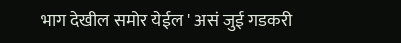भाग देखील समोर येईल ' असं जुई गडकरी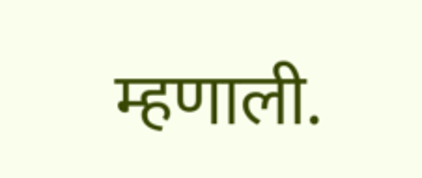म्हणाली.